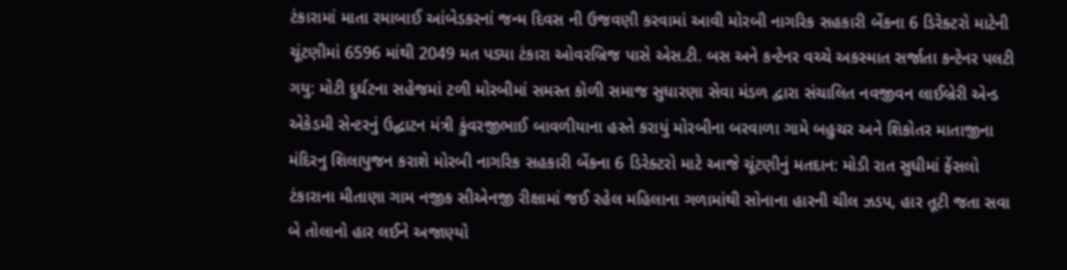ટંકારામાં માતા રમાબાઈ આંબેડકરનાં જન્મ દિવસ ની ઉજવણી કરવામાં આવી મોરબી નાગરિક સહકારી બેંકના 6 ડિરેક્ટરો માટેની ચૂંટણીમાં 6596 માંથી 2049 મત પડ્યા ટંકારા ઓવરબ્રિજ પાસે એસ.ટી. બસ અને કન્ટેનર વચ્ચે અકસ્માત સર્જાતા કન્ટેનર પલટી ગયુ: મોટી દુર્ઘટના સહેજમાં ટળી મોરબીમાં સમસ્ત કોળી સમાજ સુધારણા સેવા મંડળ દ્વારા સંચાલિત નવજીવન લાઈબ્રેરી એન્ડ એકેડમી સેન્ટરનું ઉદ્ઘાટન મંત્રી કુંવરજીભાઈ બાવળીયાના હસ્તે કરાયું મોરબીના બરવાળા ગામે બહુચર અને શિકોતર માતાજીના મંદિરનુ શિલાપુજન કરાશે મોરબી નાગરિક સહકારી બેંકના 6 ડિરેક્ટરો માટે આજે ચૂંટણીનું મતદાન: મોડી રાત સુધીમાં ફેંસલો ટંકારાના મીતાણા ગામ નજીક સીએનજી રીક્ષામાં જઈ રહેલ મહિલાના ગળામાંથી સોનાના હારની ચીલ ઝડપ, હાર તૂટી જતા સવા બે તોલાનો હાર લઈને અજાણ્યો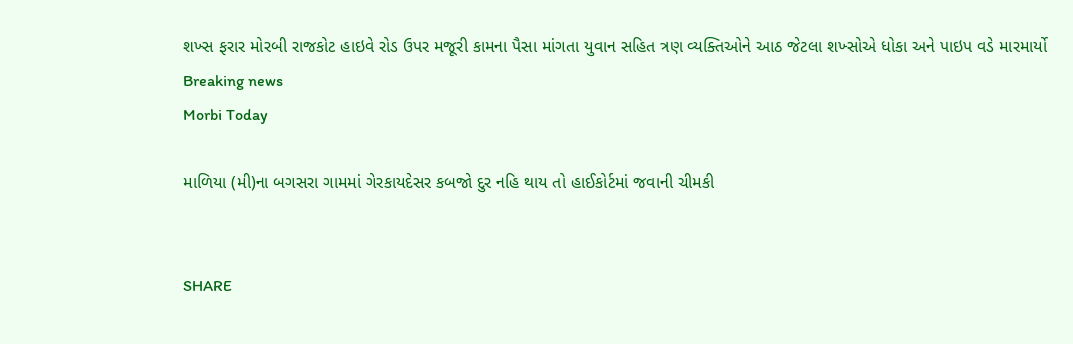શખ્સ ફરાર મોરબી રાજકોટ હાઇવે રોડ ઉપર મજૂરી કામના પૈસા માંગતા યુવાન સહિત ત્રણ વ્યક્તિઓને આઠ જેટલા શખ્સોએ ધોકા અને પાઇપ વડે મારમાર્યો
Breaking news
Morbi Today

માળિયા (મી)ના બગસરા ગામમાં ગેરકાયદેસર કબજો દુર નહિ થાય તો હાઈકોર્ટમાં જવાની ચીમકી


SHARE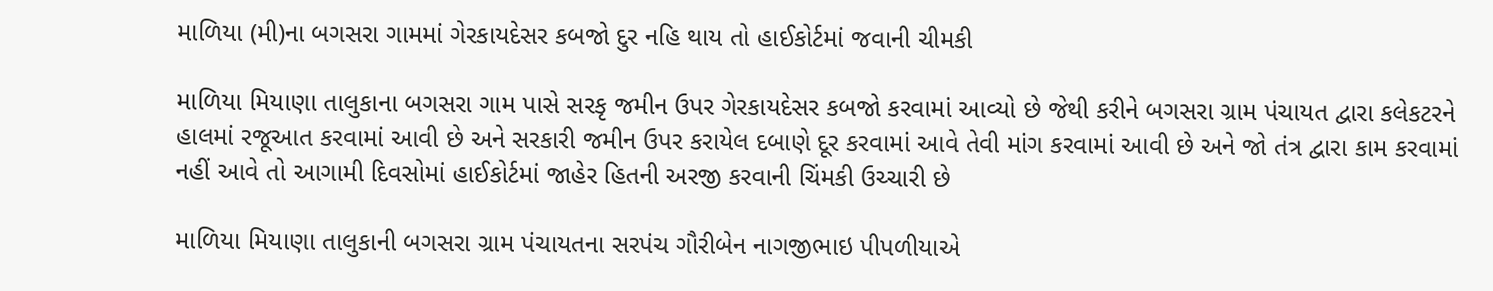માળિયા (મી)ના બગસરા ગામમાં ગેરકાયદેસર કબજો દુર નહિ થાય તો હાઈકોર્ટમાં જવાની ચીમકી

માળિયા મિયાણા તાલુકાના બગસરા ગામ પાસે સરકૃ જમીન ઉપર ગેરકાયદેસર કબજો કરવામાં આવ્યો છે જેથી કરીને બગસરા ગ્રામ પંચાયત દ્વારા કલેકટરને હાલમાં રજૂઆત કરવામાં આવી છે અને સરકારી જમીન ઉપર કરાયેલ દબાણે દૂર કરવામાં આવે તેવી માંગ કરવામાં આવી છે અને જો તંત્ર દ્વારા કામ કરવામાં નહીં આવે તો આગામી દિવસોમાં હાઈકોર્ટમાં જાહેર હિતની અરજી કરવાની ચિંમકી ઉચ્ચારી છે

માળિયા મિયાણા તાલુકાની બગસરા ગ્રામ પંચાયતના સરપંચ ગૌરીબેન નાગજીભાઇ પીપળીયાએ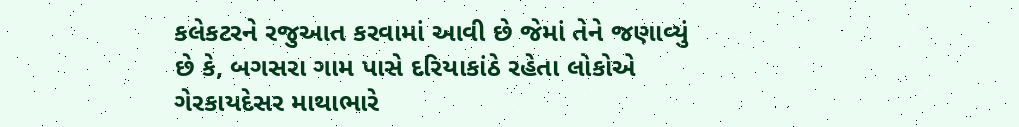કલેકટરને રજુઆત કરવામાં આવી છે જેમાં તેને જણાવ્યું છે કે, બગસરા ગામ પાસે દરિયાકાંઠે રહેતા લોકોએ ગેરકાયદેસર માથાભારે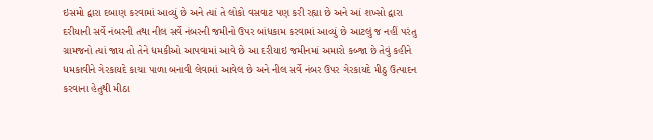ઇસમો દ્વારા દબાણ કરવામાં આવ્યું છે અને ત્યાં તે લોકો વસવાટ પણ કરી રહ્યા છે અને આં શખ્સો દ્વારા દરીયાની સર્વે નંબરની તથા નીલ સર્વે નંબરની જમીનો ઉપર બાંધકામ કરવામાં આવ્યું છે આટલું જ નહીં પરંતુ ગ્રામજનો ત્યાં જાય તો તેને ધમકીઓ આપવામાં આવે છે આ દરીયાઇ જમીનમાં અમારો કબ્જા છે તેવું કહીને ધમકાવીને ગેરકાયદે કાચા પાળા બનાવી લેવામાં આવેલ છે અને નીલ સર્વે નંબર ઉપર ગેરકાયદે મીઠુ ઉત્પાદન કરવાના હેતુથી મીઠા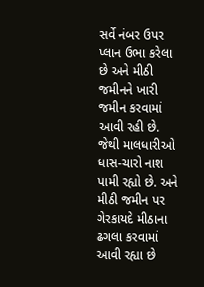સર્વે નંબર ઉપર પ્લાન ઉભા કરેલા છે અને મીઠી જમીનને ખારી જમીન કરવામાં આવી રહી છે. જેથી માલધારીઓ ધાસ-ચારો નાશ પામી રહ્યો છે. અને મીઠી જમીન પર ગેરકાયદે મીઠાના ઢગલા કરવામાં આવી રહ્યા છે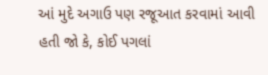આં મુદે અગાઉ પણ રજૂઆત કરવામાં આવી હતી જો કે, કોઈ પગલાં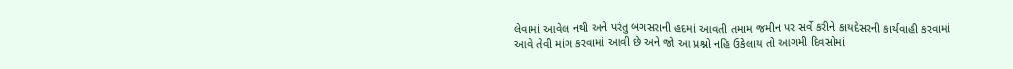લેવામાં આવેલ નથી અને પરંતુ બગસરાની હદમાં આવતી તમામ જમીન પર સર્વે કરીને કાયદેસરની કાર્યવાહી કરવામાં આવે તેવી માંગ કરવામાં આવી છે અને જો આ પ્રશ્નો નહિ ઉકેલાય તો આગમી દિવસોમાં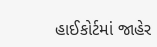હાઈકોર્ટમાં જાહેર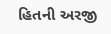હિતની અરજી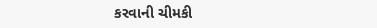કરવાની ચીમકી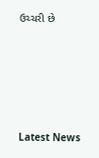ઉચ્ચરી છે






Latest News